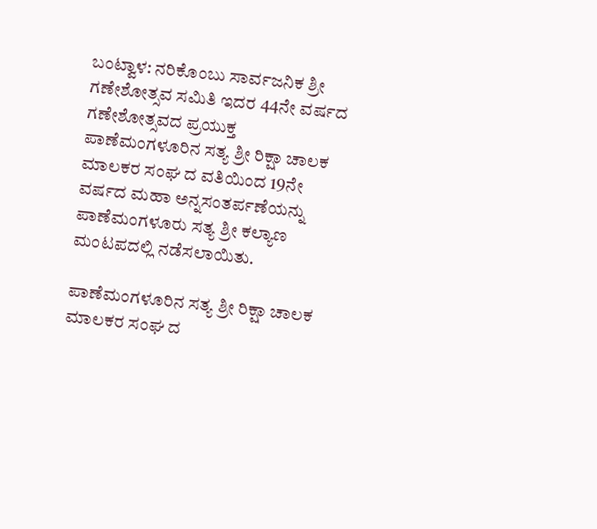ಬಂಟ್ವಾಳ: ನರಿಕೊಂಬು ಸಾರ್ವಜನಿಕ ಶ್ರೀ ಗಣೇಶೋತ್ಸವ ಸಮಿತಿ ಇದರ 44ನೇ ವರ್ಷದ ಗಣೇಶೋತ್ಸವದ ಪ್ರಯುಕ್ತ
ಪಾಣೆಮಂಗಳೂರಿನ ಸತ್ಯ ಶ್ರೀ ರಿಕ್ಷಾ ಚಾಲಕ ಮಾಲಕರ ಸಂಘ ದ ವತಿಯಿಂದ 19ನೇ ವರ್ಷದ ಮಹಾ ಅನ್ನಸಂತರ್ಪಣೆಯನ್ನು ಪಾಣೆಮಂಗಳೂರು ಸತ್ಯ ಶ್ರೀ ಕಲ್ಯಾಣ ಮಂಟಪದಲ್ಲಿ ನಡೆಸಲಾಯಿತು.

ಪಾಣೆಮಂಗಳೂರಿನ ಸತ್ಯ ಶ್ರೀ ರಿಕ್ಷಾ ಚಾಲಕ ಮಾಲಕರ ಸಂಘ ದ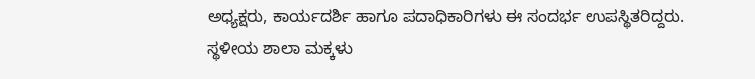ಅಧ್ಯಕ್ಷರು, ಕಾರ್ಯದರ್ಶಿ ಹಾಗೂ ಪದಾಧಿಕಾರಿಗಳು ಈ ಸಂದರ್ಭ ಉಪಸ್ಥಿತರಿದ್ದರು.
ಸ್ಥಳೀಯ ಶಾಲಾ ಮಕ್ಕಳು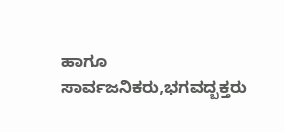ಹಾಗೂ ಸಾರ್ವಜನಿಕರು,ಭಗವದ್ಬಕ್ತರು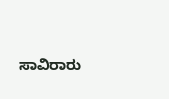ಸಾವಿರಾರು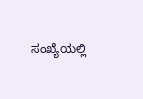ಸಂಖ್ಯೆಯಲ್ಲಿ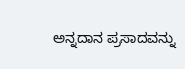ಅನ್ನದಾನ ಪ್ರಸಾದವನ್ನು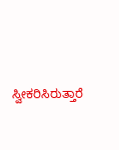ಸ್ವೀಕರಿಸಿರುತ್ತಾರೆ